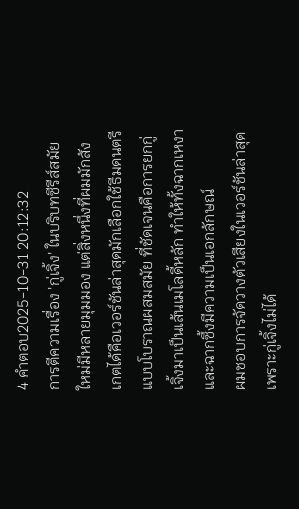4 คำตอบ2025-10-31 20:12:32
การตีความเรื่อง 'กู่เจิ้ง' ในบริบทซีรีส์สมัยใหม่มีหลายมุมมอง แต่สิ่งหนึ่งที่ผมมักสังเกตได้คือเวอร์ชันล่าสุดมักเลือกใช้ธีมดนตรีแบบโบราณผสมสมัย ที่ชัดเจนคือการยกกู่เจิ้งมาเป็นเส้นเมโลดี้หลัก ทำให้ทั้งฉากเหงาและฉากซึ้งมีความเป็นเอกลักษณ์
ผมชอบการจัดวางตัวเสียงในเวอร์ชันล่าสุดเพราะกู่เจิ้งไม่ได้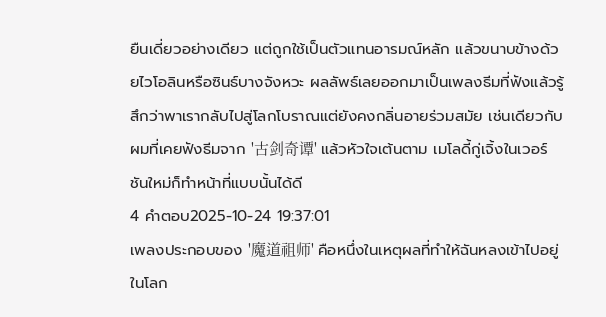ยืนเดี่ยวอย่างเดียว แต่ถูกใช้เป็นตัวแทนอารมณ์หลัก แล้วขนาบข้างด้วยไวโอลินหรือซินธ์บางจังหวะ ผลลัพธ์เลยออกมาเป็นเพลงธีมที่ฟังแล้วรู้สึกว่าพาเรากลับไปสู่โลกโบราณแต่ยังคงกลิ่นอายร่วมสมัย เช่นเดียวกับผมที่เคยฟังธีมจาก '古剑奇谭' แล้วหัวใจเต้นตาม เมโลดี้กู่เจิ้งในเวอร์ชันใหม่ก็ทำหน้าที่แบบนั้นได้ดี
4 คำตอบ2025-10-24 19:37:01
เพลงประกอบของ '魔道祖师' คือหนึ่งในเหตุผลที่ทำให้ฉันหลงเข้าไปอยู่ในโลก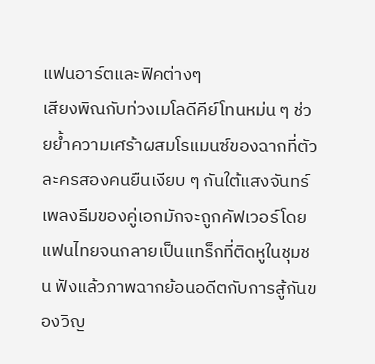แฟนอาร์ตและฟิคต่างๆ
เสียงพิณกับท่วงเมโลดีคีย์โทนหม่น ๆ ช่วยย้ำความเศร้าผสมโรแมนซ์ของฉากที่ตัวละครสองคนยืนเงียบ ๆ กันใต้แสงจันทร์ เพลงธีมของคู่เอกมักจะถูกคัฟเวอร์โดยแฟนไทยจนกลายเป็นแทร็กที่ติดหูในชุมชน ฟังแล้วภาพฉากย้อนอดีตกับการสู้กันของวิญ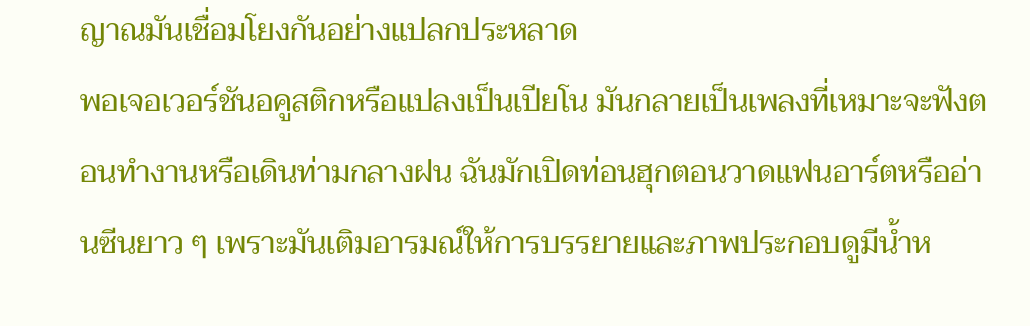ญาณมันเชื่อมโยงกันอย่างแปลกประหลาด
พอเจอเวอร์ชันอคูสติกหรือแปลงเป็นเปียโน มันกลายเป็นเพลงที่เหมาะจะฟังตอนทำงานหรือเดินท่ามกลางฝน ฉันมักเปิดท่อนฮุกตอนวาดแฟนอาร์ตหรืออ่านซีนยาว ๆ เพราะมันเติมอารมณ์ให้การบรรยายและภาพประกอบดูมีน้ำห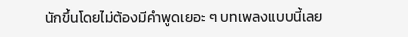นักขึ้นโดยไม่ต้องมีคำพูดเยอะ ๆ บทเพลงแบบนี้เลย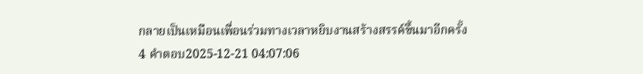กลายเป็นเหมือนเพื่อนร่วมทางเวลาหยิบงานสร้างสรรค์ขึ้นมาอีกครั้ง
4 คำตอบ2025-12-21 04:07:06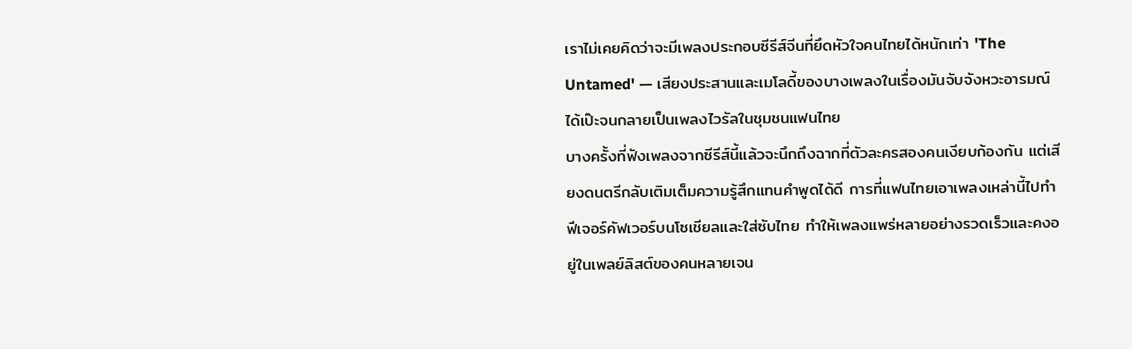เราไม่เคยคิดว่าจะมีเพลงประกอบซีรีส์จีนที่ยึดหัวใจคนไทยได้หนักเท่า 'The Untamed' — เสียงประสานและเมโลดี้ของบางเพลงในเรื่องมันจับจังหวะอารมณ์ได้เป๊ะจนกลายเป็นเพลงไวรัลในชุมชนแฟนไทย
บางครั้งที่ฟังเพลงจากซีรีส์นี้แล้วจะนึกถึงฉากที่ตัวละครสองคนเงียบก้องกัน แต่เสียงดนตรีกลับเติมเต็มความรู้สึกแทนคำพูดได้ดี การที่แฟนไทยเอาเพลงเหล่านี้ไปทำฟีเจอร์คัฟเวอร์บนโซเชียลและใส่ซับไทย ทำให้เพลงแพร่หลายอย่างรวดเร็วและคงอยู่ในเพลย์ลิสต์ของคนหลายเจน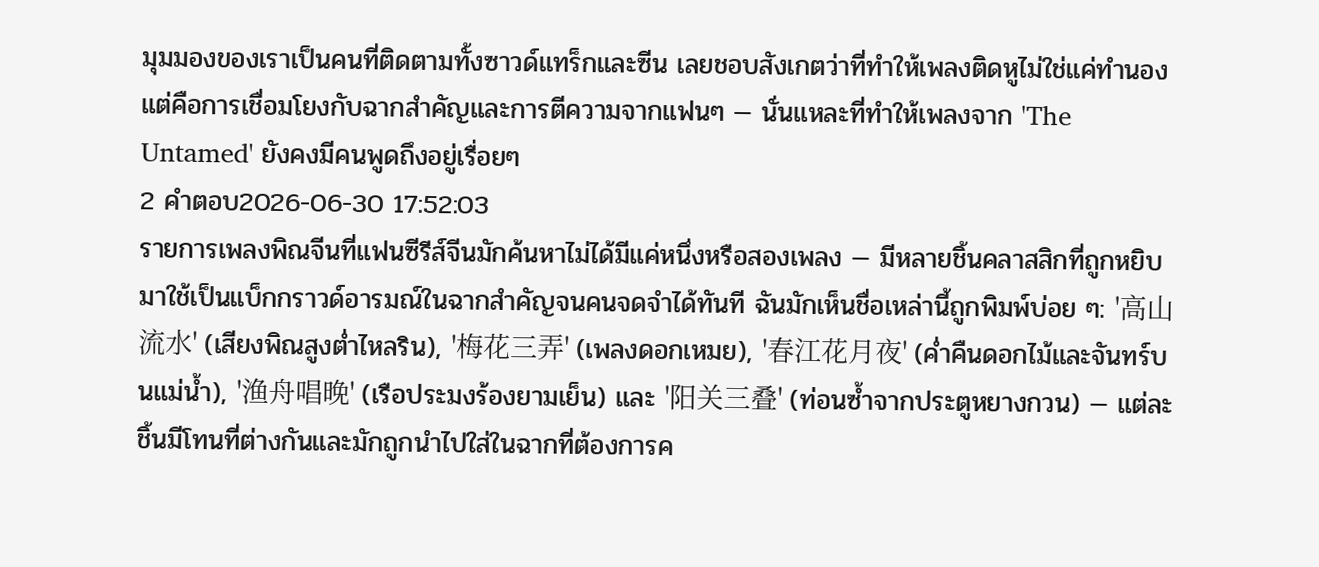มุมมองของเราเป็นคนที่ติดตามทั้งซาวด์แทร็กและซีน เลยชอบสังเกตว่าที่ทำให้เพลงติดหูไม่ใช่แค่ทำนอง แต่คือการเชื่อมโยงกับฉากสำคัญและการตีความจากแฟนๆ — นั่นแหละที่ทำให้เพลงจาก 'The Untamed' ยังคงมีคนพูดถึงอยู่เรื่อยๆ
2 คำตอบ2026-06-30 17:52:03
รายการเพลงพิณจีนที่แฟนซีรีส์จีนมักค้นหาไม่ได้มีแค่หนึ่งหรือสองเพลง — มีหลายชิ้นคลาสสิกที่ถูกหยิบมาใช้เป็นแบ็กกราวด์อารมณ์ในฉากสำคัญจนคนจดจำได้ทันที ฉันมักเห็นชื่อเหล่านี้ถูกพิมพ์บ่อย ๆ: '高山流水' (เสียงพิณสูงต่ำไหลริน), '梅花三弄' (เพลงดอกเหมย), '春江花月夜' (ค่ำคืนดอกไม้และจันทร์บนแม่น้ำ), '渔舟唱晚' (เรือประมงร้องยามเย็น) และ '阳关三叠' (ท่อนซ้ำจากประตูหยางกวน) — แต่ละชิ้นมีโทนที่ต่างกันและมักถูกนำไปใส่ในฉากที่ต้องการค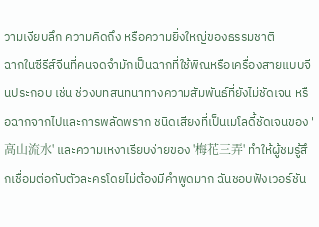วามเงียบลึก ความคิดถึง หรือความยิ่งใหญ่ของธรรมชาติ
ฉากในซีรีส์จีนที่คนจดจำมักเป็นฉากที่ใช้พิณหรือเครื่องสายแบบจีนประกอบ เช่น ช่วงบทสนทนาทางความสัมพันธ์ที่ยังไม่ชัดเจน หรือฉากจากไปและการพลัดพราก ชนิดเสียงที่เป็นเมโลดี้ชัดเจนของ '高山流水' และความเหงาเรียบง่ายของ '梅花三弄' ทำให้ผู้ชมรู้สึกเชื่อมต่อกับตัวละครโดยไม่ต้องมีคำพูดมาก ฉันชอบฟังเวอร์ชัน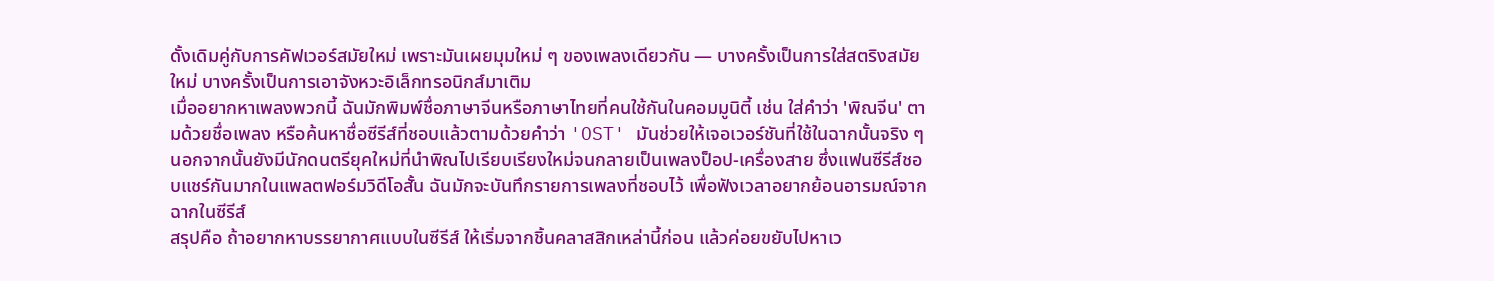ดั้งเดิมคู่กับการคัฟเวอร์สมัยใหม่ เพราะมันเผยมุมใหม่ ๆ ของเพลงเดียวกัน — บางครั้งเป็นการใส่สตริงสมัยใหม่ บางครั้งเป็นการเอาจังหวะอิเล็กทรอนิกส์มาเติม
เมื่ออยากหาเพลงพวกนี้ ฉันมักพิมพ์ชื่อภาษาจีนหรือภาษาไทยที่คนใช้กันในคอมมูนิตี้ เช่น ใส่คำว่า 'พิณจีน' ตามด้วยชื่อเพลง หรือค้นหาชื่อซีรีส์ที่ชอบแล้วตามด้วยคำว่า 'OST' มันช่วยให้เจอเวอร์ชันที่ใช้ในฉากนั้นจริง ๆ นอกจากนั้นยังมีนักดนตรียุคใหม่ที่นำพิณไปเรียบเรียงใหม่จนกลายเป็นเพลงป็อป-เครื่องสาย ซึ่งแฟนซีรีส์ชอบแชร์กันมากในแพลตฟอร์มวิดีโอสั้น ฉันมักจะบันทึกรายการเพลงที่ชอบไว้ เพื่อฟังเวลาอยากย้อนอารมณ์จากฉากในซีรีส์
สรุปคือ ถ้าอยากหาบรรยากาศแบบในซีรีส์ ให้เริ่มจากชิ้นคลาสสิกเหล่านี้ก่อน แล้วค่อยขยับไปหาเว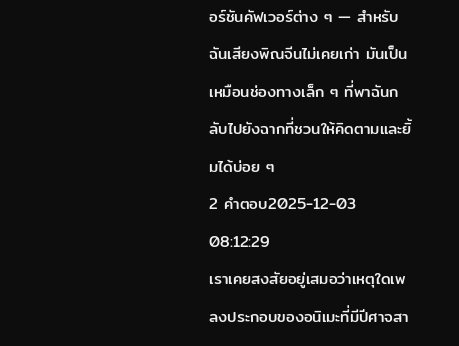อร์ชันคัฟเวอร์ต่าง ๆ — สำหรับฉันเสียงพิณจีนไม่เคยเก่า มันเป็นเหมือนช่องทางเล็ก ๆ ที่พาฉันกลับไปยังฉากที่ชวนให้คิดตามและยิ้มได้บ่อย ๆ
2 คำตอบ2025-12-03 08:12:29
เราเคยสงสัยอยู่เสมอว่าเหตุใดเพลงประกอบของอนิเมะที่มีปีศาจสา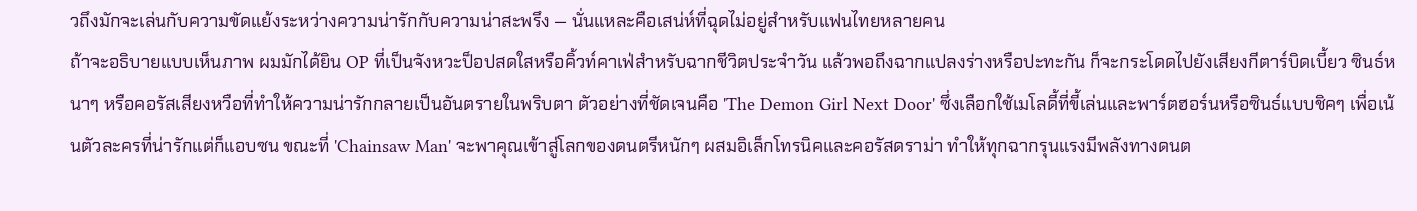วถึงมักจะเล่นกับความขัดแย้งระหว่างความน่ารักกับความน่าสะพรึง — นั่นแหละคือเสน่ห์ที่ฉุดไม่อยู่สำหรับแฟนไทยหลายคน
ถ้าจะอธิบายแบบเห็นภาพ ผมมักได้ยิน OP ที่เป็นจังหวะป็อปสดใสหรือคิ้วท์คาเฟ่สำหรับฉากชีวิตประจำวัน แล้วพอถึงฉากแปลงร่างหรือปะทะกัน ก็จะกระโดดไปยังเสียงกีตาร์บิดเบี้ยว ซินธ์หนาๆ หรือคอรัสเสียงหวือที่ทำให้ความน่ารักกลายเป็นอันตรายในพริบตา ตัวอย่างที่ชัดเจนคือ 'The Demon Girl Next Door' ซึ่งเลือกใช้เมโลดี้ที่ขี้เล่นและพาร์ตฮอร์นหรือซินธ์แบบชิคๆ เพื่อเน้นตัวละครที่น่ารักแต่ก็แอบซน ขณะที่ 'Chainsaw Man' จะพาคุณเข้าสู่โลกของดนตรีหนักๆ ผสมอิเล็กโทรนิคและคอรัสดราม่า ทำให้ทุกฉากรุนแรงมีพลังทางดนต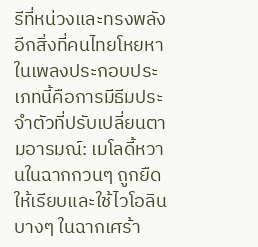รีที่หน่วงและทรงพลัง
อีกสิ่งที่คนไทยโหยหาในเพลงประกอบประเภทนี้คือการมีธีมประจำตัวที่ปรับเปลี่ยนตามอารมณ์: เมโลดี้หวานในฉากกวนๆ ถูกยืดให้เรียบและใช้ไวโอลินบางๆ ในฉากเศร้า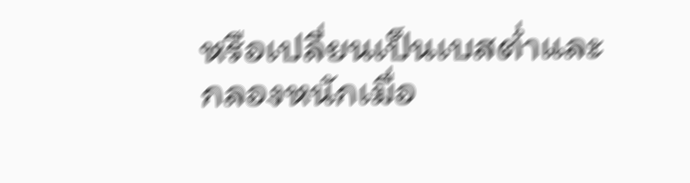หรือเปลี่ยนเป็นเบสต่ำและกลองหนักเมื่อ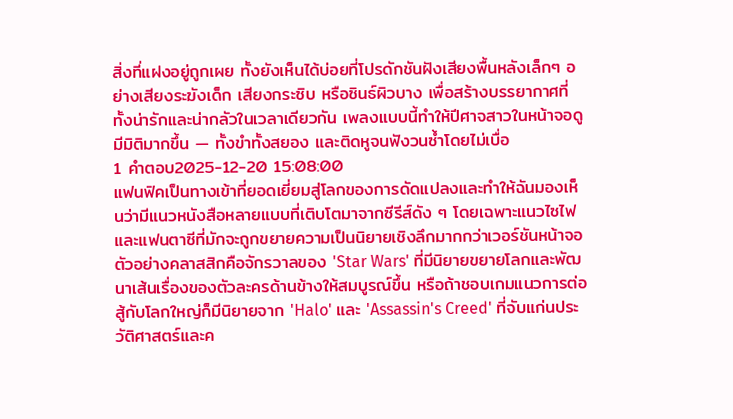สิ่งที่แฝงอยู่ถูกเผย ทั้งยังเห็นได้บ่อยที่โปรดักชันฝังเสียงพื้นหลังเล็กๆ อย่างเสียงระฆังเด็ก เสียงกระซิบ หรือซินธ์ผิวบาง เพื่อสร้างบรรยากาศที่ทั้งน่ารักและน่ากลัวในเวลาเดียวกัน เพลงแบบนี้ทำให้ปีศาจสาวในหน้าจอดูมีมิติมากขึ้น — ทั้งขำทั้งสยอง และติดหูจนฟังวนซ้ำโดยไม่เบื่อ
1 คำตอบ2025-12-20 15:08:00
แฟนฟิคเป็นทางเข้าที่ยอดเยี่ยมสู่โลกของการดัดแปลงและทำให้ฉันมองเห็นว่ามีแนวหนังสือหลายแบบที่เติบโตมาจากซีรีส์ดัง ๆ โดยเฉพาะแนวไซไฟและแฟนตาซีที่มักจะถูกขยายความเป็นนิยายเชิงลึกมากกว่าเวอร์ชันหน้าจอ ตัวอย่างคลาสสิกคือจักรวาลของ 'Star Wars' ที่มีนิยายขยายโลกและพัฒนาเส้นเรื่องของตัวละครด้านข้างให้สมบูรณ์ขึ้น หรือถ้าชอบเกมแนวการต่อสู้กับโลกใหญ่ก็มีนิยายจาก 'Halo' และ 'Assassin's Creed' ที่จับแก่นประวัติศาสตร์และค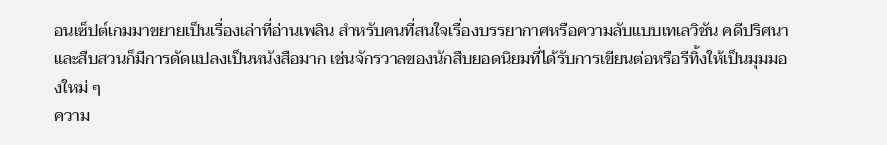อนเซ็ปต์เกมมาขยายเป็นเรื่องเล่าที่อ่านเพลิน สำหรับคนที่สนใจเรื่องบรรยากาศหรือความลับแบบเทเลวิชัน คดีปริศนาและสืบสวนก็มีการดัดแปลงเป็นหนังสือมาก เช่นจักรวาลของนักสืบยอดนิยมที่ได้รับการเขียนต่อหรือรีทิ้งให้เป็นมุมมองใหม่ ๆ
ความ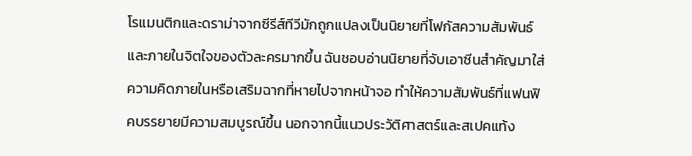โรแมนติกและดราม่าจากซีรีส์ทีวีมักถูกแปลงเป็นนิยายที่โฟกัสความสัมพันธ์และภายในจิตใจของตัวละครมากขึ้น ฉันชอบอ่านนิยายที่จับเอาซีนสำคัญมาใส่ความคิดภายในหรือเสริมฉากที่หายไปจากหน้าจอ ทำให้ความสัมพันธ์ที่แฟนฟิคบรรยายมีความสมบูรณ์ขึ้น นอกจากนี้แนวประวัติศาสตร์และสเปคแท้ง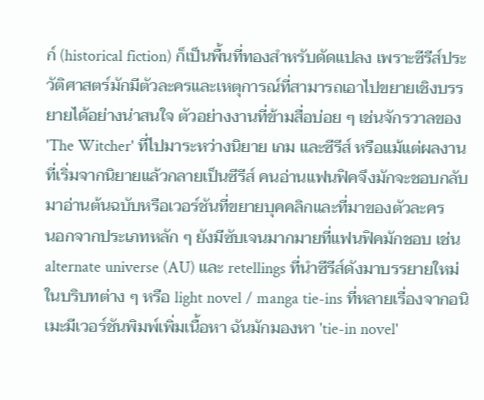ก์ (historical fiction) ก็เป็นพื้นที่ทองสำหรับดัดแปลง เพราะซีรีส์ประวัติศาสตร์มักมีตัวละครและเหตุการณ์ที่สามารถเอาไปขยายเชิงบรรยายได้อย่างน่าสนใจ ตัวอย่างงานที่ข้ามสื่อบ่อย ๆ เช่นจักรวาลของ 'The Witcher' ที่ไปมาระหว่างนิยาย เกม และซีรีส์ หรือแม้แต่ผลงานที่เริ่มจากนิยายแล้วกลายเป็นซีรีส์ คนอ่านแฟนฟิคจึงมักจะชอบกลับมาอ่านต้นฉบับหรือเวอร์ชันที่ขยายบุคคลิกและที่มาของตัวละคร
นอกจากประเภทหลัก ๆ ยังมีซับเจนมากมายที่แฟนฟิคมักชอบ เช่น alternate universe (AU) และ retellings ที่นำซีรีส์ดังมาบรรยายใหม่ในบริบทต่าง ๆ หรือ light novel / manga tie-ins ที่หลายเรื่องจากอนิเมะมีเวอร์ชันพิมพ์เพิ่มเนื้อหา ฉันมักมองหา 'tie-in novel'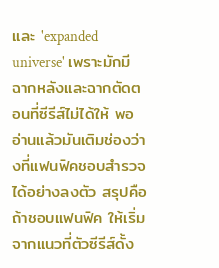และ 'expanded universe' เพราะมักมีฉากหลังและฉากตัดตอนที่ซีรีส์ไม่ได้ให้ พออ่านแล้วมันเติมช่องว่างที่แฟนฟิคชอบสำรวจได้อย่างลงตัว สรุปคือถ้าชอบแฟนฟิค ให้เริ่มจากแนวที่ตัวซีรีส์ดั้ง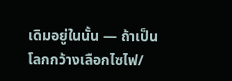เดิมอยู่ในนั้น — ถ้าเป็นโลกกว้างเลือกไซไฟ/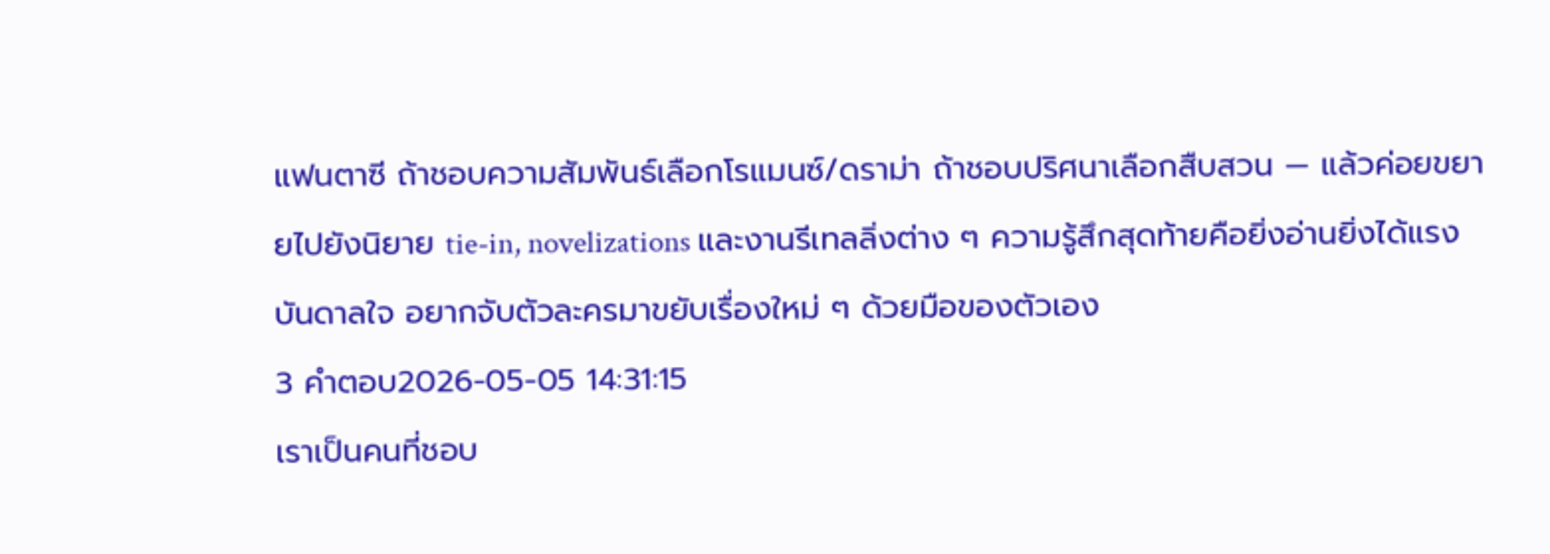แฟนตาซี ถ้าชอบความสัมพันธ์เลือกโรแมนซ์/ดราม่า ถ้าชอบปริศนาเลือกสืบสวน — แล้วค่อยขยายไปยังนิยาย tie-in, novelizations และงานรีเทลลิ่งต่าง ๆ ความรู้สึกสุดท้ายคือยิ่งอ่านยิ่งได้แรงบันดาลใจ อยากจับตัวละครมาขยับเรื่องใหม่ ๆ ด้วยมือของตัวเอง
3 คำตอบ2026-05-05 14:31:15
เราเป็นคนที่ชอบ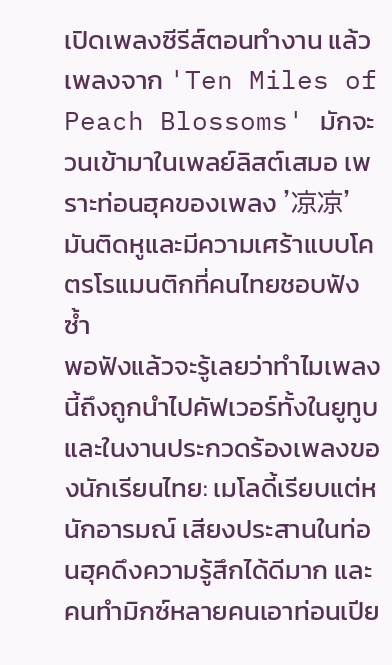เปิดเพลงซีรีส์ตอนทำงาน แล้วเพลงจาก 'Ten Miles of Peach Blossoms' มักจะวนเข้ามาในเพลย์ลิสต์เสมอ เพราะท่อนฮุคของเพลง '凉凉' มันติดหูและมีความเศร้าแบบโคตรโรแมนติกที่คนไทยชอบฟังซ้ำ
พอฟังแล้วจะรู้เลยว่าทำไมเพลงนี้ถึงถูกนำไปคัฟเวอร์ทั้งในยูทูบและในงานประกวดร้องเพลงของนักเรียนไทย: เมโลดี้เรียบแต่หนักอารมณ์ เสียงประสานในท่อนฮุคดึงความรู้สึกได้ดีมาก และคนทำมิกซ์หลายคนเอาท่อนเปีย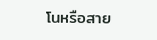โนหรือสาย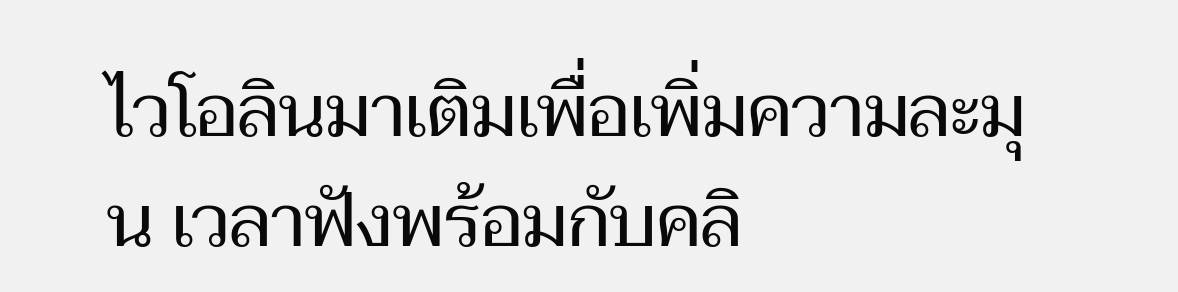ไวโอลินมาเติมเพื่อเพิ่มความละมุน เวลาฟังพร้อมกับคลิ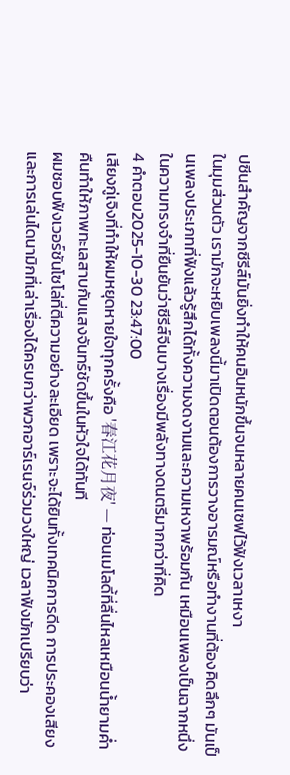ปซีนสำคัญจากซีรีส์มันยิ่งทำให้คนอินหนักขึ้นจนหลายคนเซฟไว้ฟังเวลาเหงา
ในมุมส่วนตัว เรามักจะหยิบเพลงนี้มาเปิดตอนต้องการวางอารมณ์หรือทำงานที่ต้องคิดลึกๆ มันเป็นเพลงประเภทที่ฟังแล้วรู้สึกได้ทั้งความงดงามและความเหงาพร้อมกัน เหมือนเพลงเป็นฉากหนึ่งในความทรงจำที่ยืนยันว่าซีรีส์จีนบางเรื่องมีพลังทางดนตรีมากกว่าที่คิด
4 คำตอบ2025-10-30 23:47:00
เสียงกู่เจิงที่ทำให้ผมหยุดหายใจทุกครั้งคือ '春江花月夜' — ท่อนเมโลดี้ที่ลื่นไหลเหมือนน้ำยามค่ำคืนทำให้ภาพทะเลสาบกับแสงจันทร์ชัดขึ้นในหัวใจได้ทันที
ผมชอบฟังเวอร์ชันโซโล่ที่ตีความอย่างละเอียด เพราะจะได้ยินทั้งเทคนิคการดีด การประคองเสียง และการเล่นไดนามิกที่เล่าเรื่องได้ครบกว่าพวกอาร์เรนจ์ร่วมวงใหญ่ เวลาฟังมักเปรียบว่า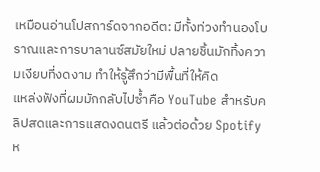เหมือนอ่านโปสการ์ดจากอดีต: มีทั้งท่วงทำนองโบราณและการบาลานซ์สมัยใหม่ ปลายชิ้นมักทิ้งความเงียบที่งดงาม ทำให้รู้สึกว่ามีพื้นที่ให้คิด
แหล่งฟังที่ผมมักกลับไปซ้ำคือ YouTube สำหรับคลิปสดและการแสดงดนตรี แล้วต่อด้วย Spotify ห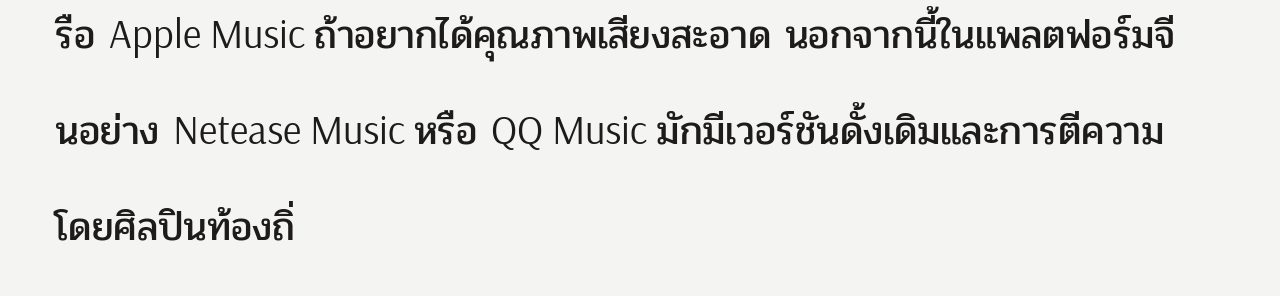รือ Apple Music ถ้าอยากได้คุณภาพเสียงสะอาด นอกจากนี้ในแพลตฟอร์มจีนอย่าง Netease Music หรือ QQ Music มักมีเวอร์ชันดั้งเดิมและการตีความโดยศิลปินท้องถิ่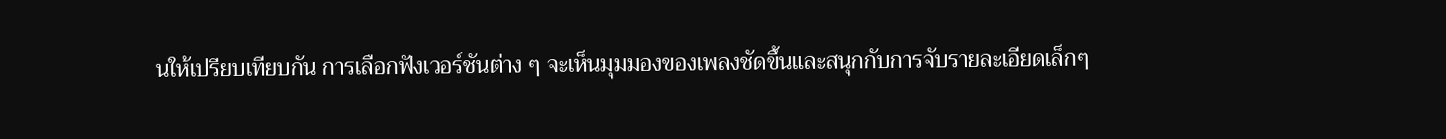นให้เปรียบเทียบกัน การเลือกฟังเวอร์ชันต่าง ๆ จะเห็นมุมมองของเพลงชัดขึ้นและสนุกกับการจับรายละเอียดเล็กๆ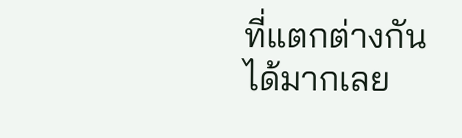ที่แตกต่างกันได้มากเลย